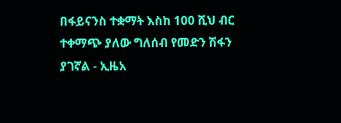በፋይናንስ ተቋማት እስከ 100 ሺህ ብር ተቀማጭ ያለው ግለሰብ የመድን ሽፋን ያገኛል - ኢዜአ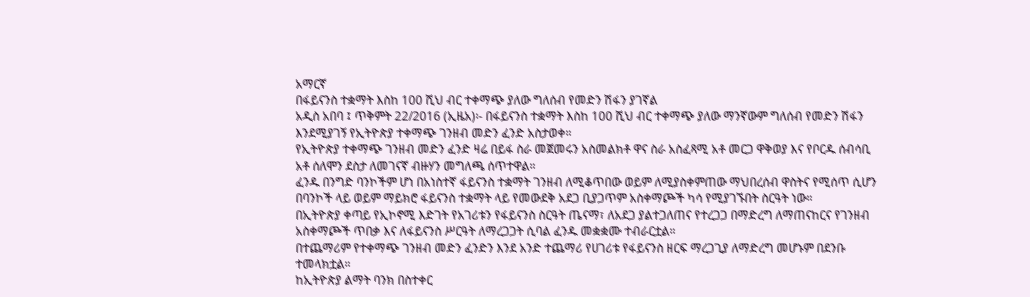አማርኛ
በፋይናንስ ተቋማት እስከ 100 ሺህ ብር ተቀማጭ ያለው ግለሰብ የመድን ሽፋን ያገኛል
አዲስ አበባ ፤ ጥቅምት 22/2016 (ኢዜአ)፡- በፋይናንስ ተቋማት እስከ 100 ሺህ ብር ተቀማጭ ያለው ማንኛውም ግለሰብ የመድን ሽፋን እንደሚያገኝ የኢትዮጵያ ተቀማጭ ገንዘብ መድን ፈንድ አስታወቀ።
የኢትዮጵያ ተቀማጭ ገንዘብ መድን ፈንድ ዛሬ በይፋ ስራ መጀመሩን አስመልክቶ ዋና ስራ አስፈጻሚ አቶ መርጋ ዋቅወያ እና የቦርዱ ሰብሳቢ አቶ ሰለሞን ደስታ ለመገናኛ ብዙሃን መግለጫ ሰጥተዋል።
ፈንዱ በንግድ ባንኮችም ሆነ በአነስተኛ ፋይናንስ ተቋማት ገንዘብ ለሚቆጥበው ወይም ለሚያስቀምጠው ማህበረሰብ ዋስትና የሚሰጥ ሲሆን በባንኮች ላይ ወይም ማይክሮ ፋይናንስ ተቋማት ላይ የመውደቅ አደጋ ቢያጋጥም አስቀማጮች ካሳ የሚያገኙበት ስርዓት ነው።
በኢትዮጵያ ቀጣይ የኢኮኖሚ እድገት የአገሪቱን የፋይናንስ ስርዓት ጤናማ፣ ለአደጋ ያልተጋለጠና የተረጋጋ በማድረግ ለማጠናከርና የገንዘብ አስቀማጮች ጥበቃ እና ለፋይናንስ ሥርዓት ለማረጋጋት ሲባል ፈንዱ መቋቋሙ ተብራርቷል።
በተጨማሪም የተቀማጭ ገንዘብ መድን ፈንድን እንደ አንድ ተጨማሪ የሀገሪቱ የፋይናንስ ዘርፍ ማረጋጊያ ለማድረግ መሆኑም በደንቡ ተመላክቷል።
ከኢትዮጵያ ልማት ባንክ በስተቀር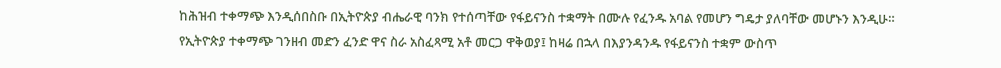ከሕዝብ ተቀማጭ እንዲሰበስቡ በኢትዮጵያ ብሔራዊ ባንክ የተሰጣቸው የፋይናንስ ተቋማት በሙሉ የፈንዱ አባል የመሆን ግዴታ ያለባቸው መሆኑን እንዲሁ።
የኢትዮጵያ ተቀማጭ ገንዘብ መድን ፈንድ ዋና ስራ አስፈጻሚ አቶ መርጋ ዋቅወያ፤ ከዛሬ በኋላ በእያንዳንዱ የፋይናንስ ተቋም ውስጥ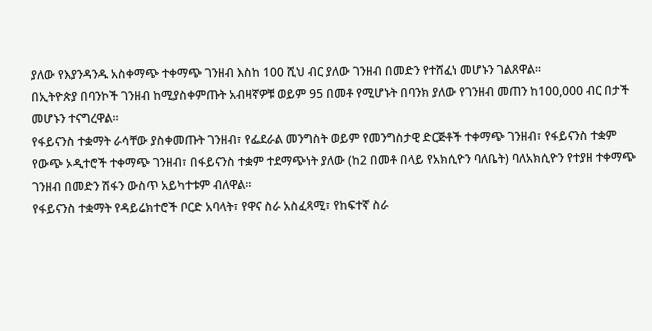ያለው የእያንዳንዱ አስቀማጭ ተቀማጭ ገንዘብ እስከ 100 ሺህ ብር ያለው ገንዘብ በመድን የተሸፈነ መሆኑን ገልጸዋል።
በኢትዮጵያ በባንኮች ገንዘብ ከሚያስቀምጡት አብዛኛዎቹ ወይም 95 በመቶ የሚሆኑት በባንክ ያለው የገንዘብ መጠን ከ100,000 ብር በታች መሆኑን ተናግረዋል።
የፋይናንስ ተቋማት ራሳቸው ያስቀመጡት ገንዘብ፣ የፌደራል መንግስት ወይም የመንግስታዊ ድርጅቶች ተቀማጭ ገንዘብ፣ የፋይናንስ ተቋም የውጭ ኦዲተሮች ተቀማጭ ገንዘብ፣ በፋይናንስ ተቋም ተደማጭነት ያለው (ከ2 በመቶ በላይ የአክሲዮን ባለቤት) ባለአክሲዮን የተያዘ ተቀማጭ ገንዘብ በመድን ሽፋን ውስጥ አይካተቱም ብለዋል።
የፋይናንስ ተቋማት የዳይሬክተሮች ቦርድ አባላት፣ የዋና ስራ አስፈጻሚ፣ የከፍተኛ ስራ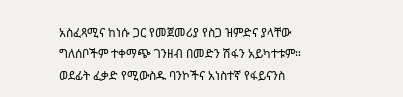አስፈጻሚና ከነሱ ጋር የመጀመሪያ የስጋ ዝምድና ያላቸው ግለሰቦችም ተቀማጭ ገንዘብ በመድን ሽፋን አይካተቱም።
ወደፊት ፈቃድ የሚውስዱ ባንኮችና አነስተኛ የፋይናንስ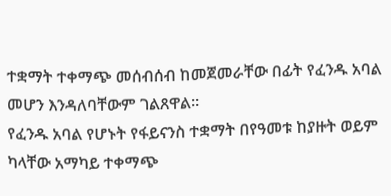ተቋማት ተቀማጭ መሰብሰብ ከመጀመራቸው በፊት የፈንዱ አባል መሆን እንዳለባቸውም ገልጸዋል።
የፈንዱ አባል የሆኑት የፋይናንስ ተቋማት በየዓመቱ ከያዙት ወይም ካላቸው አማካይ ተቀማጭ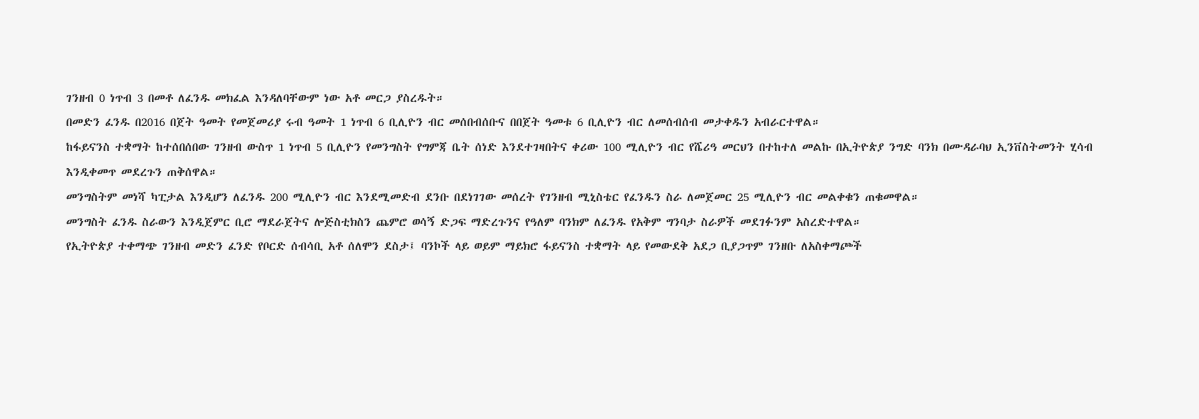ገንዘብ 0 ነጥብ 3 በመቶ ለፈንዱ መክፈል እንዳለባቸውም ነው አቶ መርጋ ያስረዱት።
በመድን ፈንዱ በ2016 በጀት ዓመት የመጀመሪያ ሩብ ዓመት 1 ነጥብ 6 ቢሊዮን ብር መሰበብሰቡና በበጀት ዓመቱ 6 ቢሊዮን ብር ለመሰብሰብ መታቀዱን አብራርተዋል።
ከፋይናንስ ተቋማት ከተሰበሰበው ገንዘብ ውስጥ 1 ነጥብ 5 ቢሊዮን የመንግስት የግምጃ ቤት ሰነድ እንደተገዛበትና ቀሪው 100 ሚሊዮን ብር የሼሪዓ መርህን በተከተለ መልኩ በኢትዮጵያ ንግድ ባንክ በሙዳራባህ ኢንቨስትመንት ሂሳብ እንዲቀመጥ መደረጉን ጠቅሰዋል።
መንግስትም መነሻ ካፒታል እንዲሆን ለፈንዱ 200 ሚሊዮን ብር እንደሚመድብ ደንቡ በደነገገው መሰረት የገንዘብ ሚኒስቴር የፈንዱን ስራ ለመጀመር 25 ሚሊዮን ብር መልቀቁን ጠቁመዋል።
መንግስት ፈንዱ ስራውን እንዲጀምር ቢሮ ማደራጀትና ሎጅስቲክስን ጨምሮ ወሳኝ ድጋፍ ማድረጉንና የዓለም ባንክም ለፈንዱ የአቅም ግንባታ ስራዎች መደገፉንም አስረድተዋል።
የኢትዮጵያ ተቀማጭ ገንዘብ መድን ፈንድ የቦርድ ሰብሳቢ አቶ ሰለሞን ደስታ፤ ባንኮች ላይ ወይም ማይክሮ ፋይናንስ ተቋማት ላይ የመውደቅ አደጋ ቢያጋጥም ገንዘቡ ለአስቀማጮች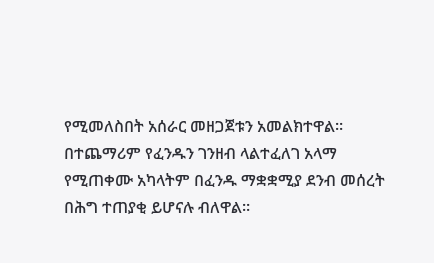የሚመለስበት አሰራር መዘጋጀቱን አመልክተዋል።
በተጨማሪም የፈንዱን ገንዘብ ላልተፈለገ አላማ የሚጠቀሙ አካላትም በፈንዱ ማቋቋሚያ ደንብ መሰረት በሕግ ተጠያቂ ይሆናሉ ብለዋል።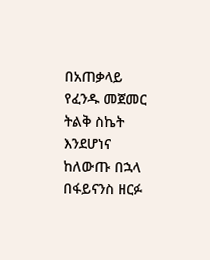በአጠቃላይ የፈንዱ መጀመር ትልቅ ስኬት እንደሆነና ከለውጡ በኋላ በፋይናንስ ዘርፉ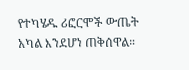የተካሄዱ ሪፎርሞች ውጤት አካል እንደሆነ ጠቅሰዋል።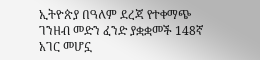ኢትዮጵያ በዓለም ደረጃ የተቀማጭ ገንዘብ መድን ፈንድ ያቋቋመች 148ኛ አገር መሆኗ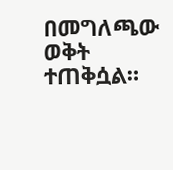በመግለጫው ወቅት ተጠቅሷል።